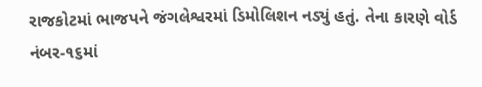રાજકોટમાં ભાજપને જંગલેશ્વરમાં ડિમોલિશન નડ્યું હતું. તેના કારણે વોર્ડ નંબર-૧૬માં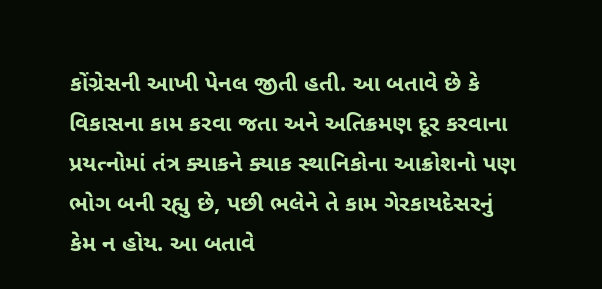કોંગ્રેસની આખી પેનલ જીતી હતી. આ બતાવે છે કે વિકાસના કામ કરવા જતા અને અતિક્રમણ દૂર કરવાના પ્રયત્નોમાં તંત્ર ક્યાકને ક્યાક સ્થાનિકોના આક્રોશનો પણ ભોગ બની રહ્યુ છે, પછી ભલેને તે કામ ગેરકાયદેસરનું કેમ ન હોય. આ બતાવે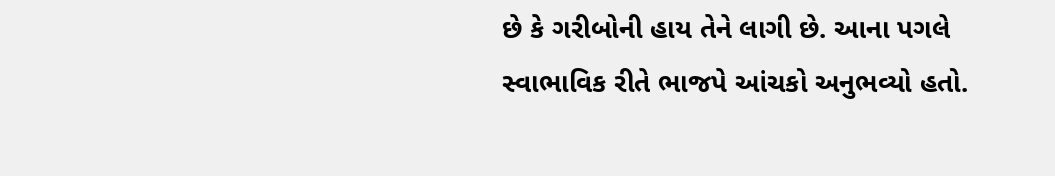છે કે ગરીબોની હાય તેને લાગી છે. આના પગલે સ્વાભાવિક રીતે ભાજપે આંચકો અનુભવ્યો હતો.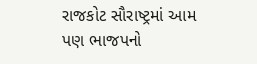રાજકોટ સૌરાષ્ટ્રમાં આમ પણ ભાજપનો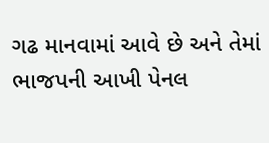ગઢ માનવામાં આવે છે અને તેમાં ભાજપની આખી પેનલ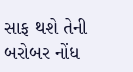સાફ થશે તેની બરોબર નોંધ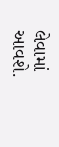લેવામાં આવશે.